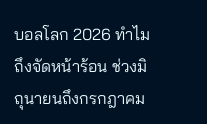บอลโลก 2026 ทำไมถึงจัดหน้าร้อน ช่วงมิถุนายนถึงกรกฎาคม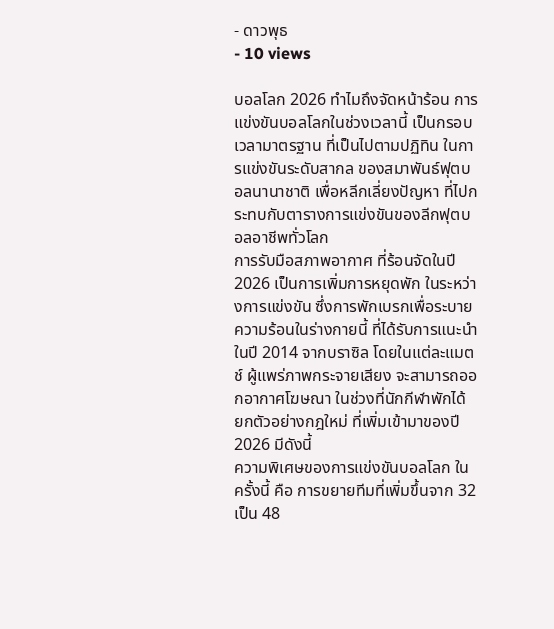- ดาวพุธ
- 10 views

บอลโลก 2026 ทำไมถึงจัดหน้าร้อน การแข่งขันบอลโลกในช่วงเวลานี้ เป็นกรอบเวลามาตรฐาน ที่เป็นไปตามปฏิทิน ในการแข่งขันระดับสากล ของสมาพันธ์ฟุตบอลนานาชาติ เพื่อหลีกเลี่ยงปัญหา ที่ไปกระทบกับตารางการแข่งขันของลีกฟุตบอลอาชีพทั่วโลก
การรับมือสภาพอากาศ ที่ร้อนจัดในปี 2026 เป็นการเพิ่มการหยุดพัก ในระหว่างการแข่งขัน ซึ่งการพักเบรกเพื่อระบายความร้อนในร่างกายนี้ ที่ได้รับการแนะนำ ในปี 2014 จากบราซิล โดยในแต่ละแมตช์ ผู้แพร่ภาพกระจายเสียง จะสามารถออกอากาศโฆษณา ในช่วงที่นักกีฬาพักได้ ยกตัวอย่างกฎใหม่ ที่เพิ่มเข้ามาของปี 2026 มีดังนี้
ความพิเศษของการแข่งขันบอลโลก ในครั้งนี้ คือ การขยายทีมที่เพิ่มขึ้นจาก 32 เป็น 48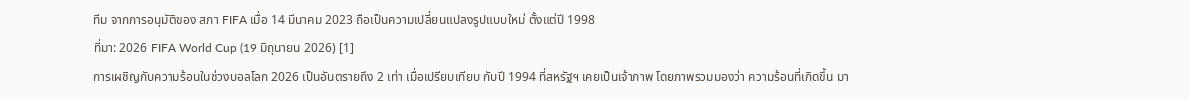ทีม จากการอนุมัติของ สภา FIFA เมื่อ 14 มีนาคม 2023 ถือเป็นความเปลี่ยนแปลงรูปแบบใหม่ ตั้งแต่ปี 1998
ที่มา: 2026 FIFA World Cup (19 มิถุนายน 2026) [1]
การเผชิญกับความร้อนในช่วงบอลโลก 2026 เป็นอันตรายถึง 2 เท่า เมื่อเปรียบเทียบ กับปี 1994 ที่สหรัฐฯ เคยเป็นเจ้าภาพ โดยภาพรวมมองว่า ความร้อนที่เกิดขึ้น มา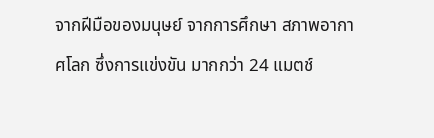จากฝีมือของมนุษย์ จากการศึกษา สภาพอากาศโลก ซึ่งการแข่งขัน มากกว่า 24 แมตช์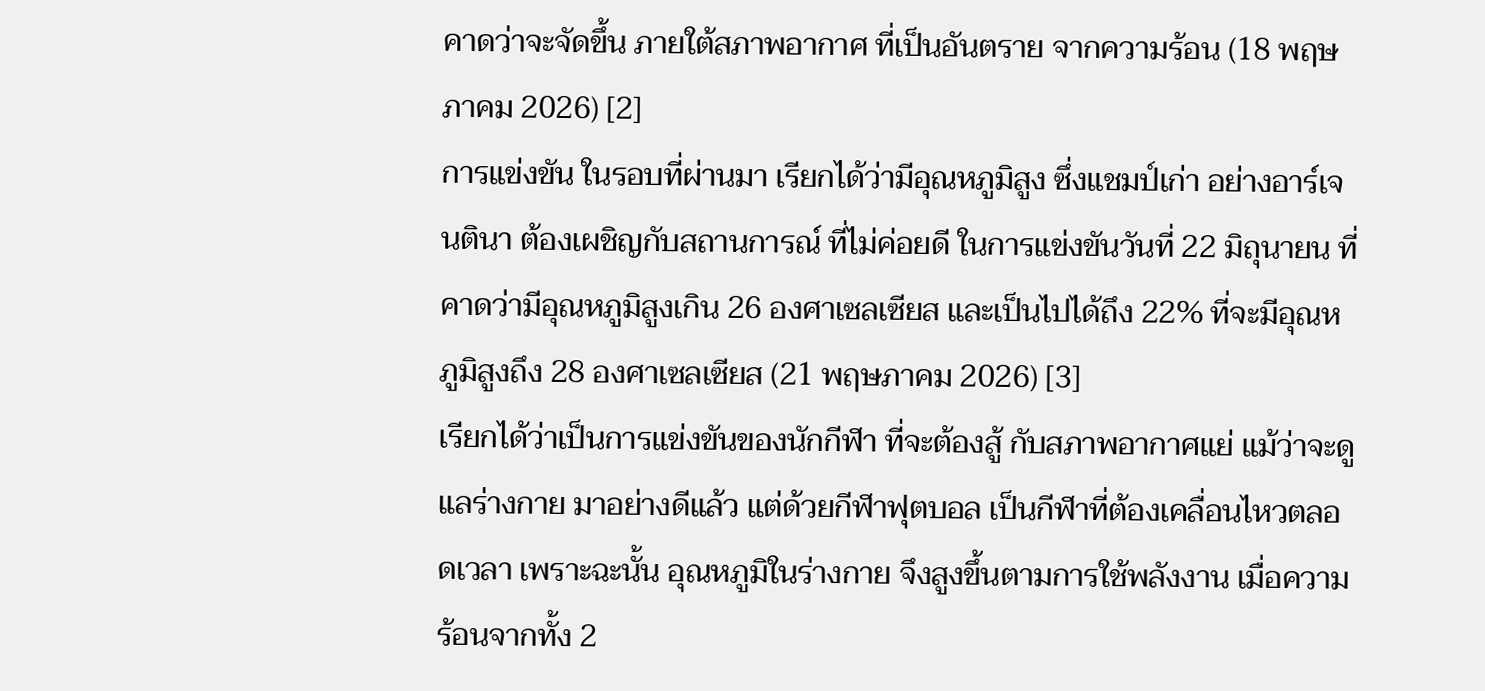คาดว่าจะจัดขึ้น ภายใต้สภาพอากาศ ที่เป็นอันตราย จากความร้อน (18 พฤษภาคม 2026) [2]
การแข่งขัน ในรอบที่ผ่านมา เรียกได้ว่ามีอุณหภูมิสูง ซึ่งแชมป์เก่า อย่างอาร์เจนตินา ต้องเผชิญกับสถานการณ์ ที่ไม่ค่อยดี ในการแข่งขันวันที่ 22 มิถุนายน ที่คาดว่ามีอุณหภูมิสูงเกิน 26 องศาเซลเซียส และเป็นไปได้ถึง 22% ที่จะมีอุณหภูมิสูงถึง 28 องศาเซลเซียส (21 พฤษภาคม 2026) [3]
เรียกได้ว่าเป็นการแข่งขันของนักกีฬา ที่จะต้องสู้ กับสภาพอากาศแย่ แม้ว่าจะดูแลร่างกาย มาอย่างดีแล้ว แต่ด้วยกีฬาฟุตบอล เป็นกีฬาที่ต้องเคลื่อนไหวตลอดเวลา เพราะฉะนั้น อุณหภูมิในร่างกาย จึงสูงขึ้นตามการใช้พลังงาน เมื่อความร้อนจากทั้ง 2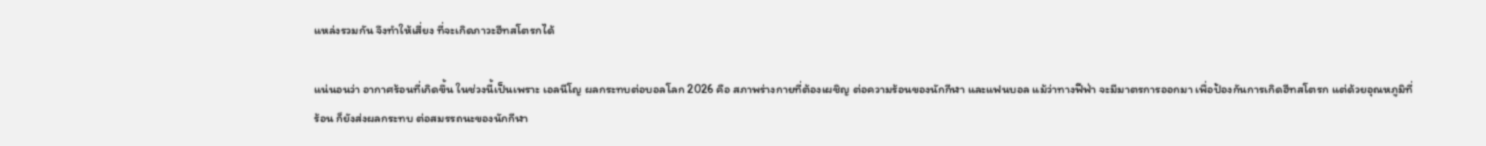แหล่งรวมกัน จึงทำให้เสี่ยง ที่จะเกิดภาวะฮีทสโตรกได้

แน่นอนว่า อากาศร้อนที่เกิดขึ้น ในช่วงนี้เป็นเพราะ เอลนีโญ ผลกระทบต่อบอลโลก 2026 คือ สภาพร่างกายที่ต้องเผชิญ ต่อความร้อนของนักกีฬา และแฟนบอล แม้ว่าทางฟีฟ่า จะมีมาตรการออกมา เพื่อป้องกันการเกิดฮีทสโตรก แต่ด้วยอุณหภูมิที่ร้อน ก็ยังส่งผลกระทบ ต่อสมรรถนะของนักกีฬา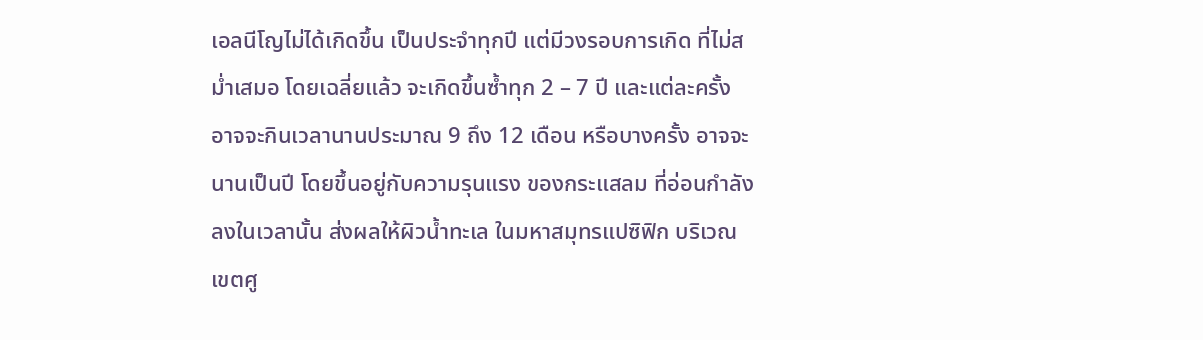เอลนีโญไม่ได้เกิดขึ้น เป็นประจำทุกปี แต่มีวงรอบการเกิด ที่ไม่สม่ำเสมอ โดยเฉลี่ยแล้ว จะเกิดขึ้นซ้ำทุก 2 – 7 ปี และแต่ละครั้ง อาจจะกินเวลานานประมาณ 9 ถึง 12 เดือน หรือบางครั้ง อาจจะนานเป็นปี โดยขึ้นอยู่กับความรุนแรง ของกระแสลม ที่อ่อนกำลังลงในเวลานั้น ส่งผลให้ผิวน้ำทะเล ในมหาสมุทรแปซิฟิก บริเวณเขตศู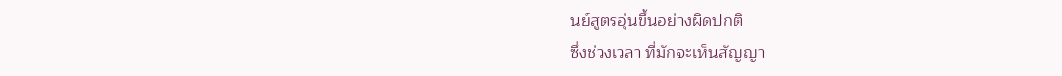นย์สูตรอุ่นขึ้นอย่างผิดปกติ
ซึ่งช่วงเวลา ที่มักจะเห็นสัญญา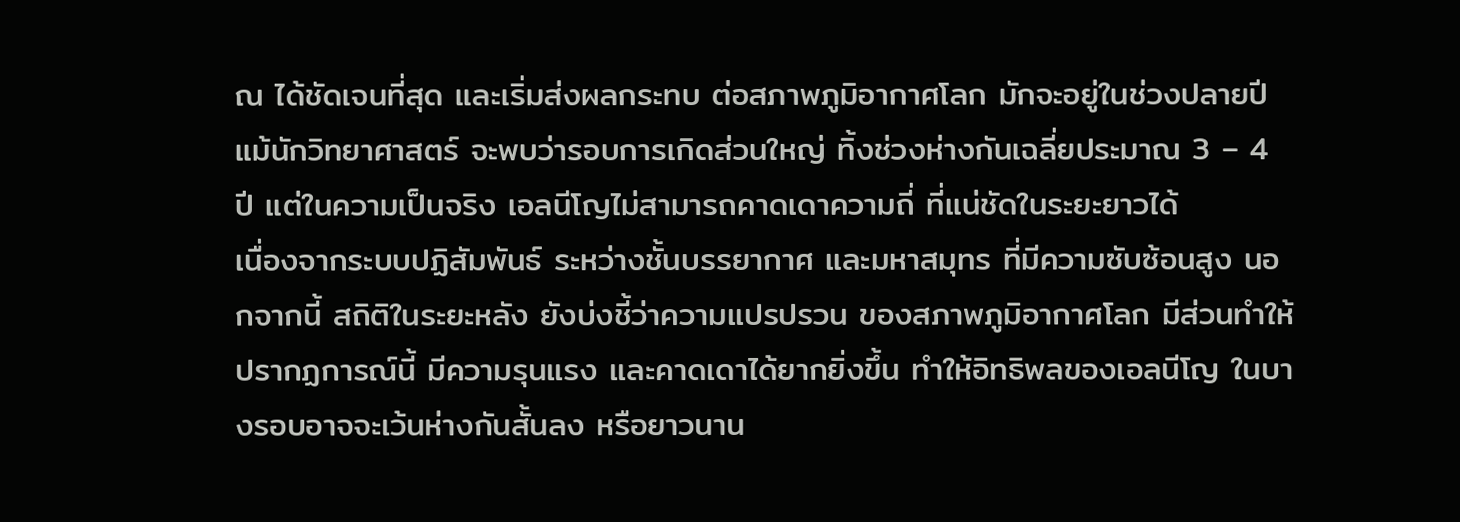ณ ได้ชัดเจนที่สุด และเริ่มส่งผลกระทบ ต่อสภาพภูมิอากาศโลก มักจะอยู่ในช่วงปลายปี แม้นักวิทยาศาสตร์ จะพบว่ารอบการเกิดส่วนใหญ่ ทิ้งช่วงห่างกันเฉลี่ยประมาณ 3 – 4 ปี แต่ในความเป็นจริง เอลนีโญไม่สามารถคาดเดาความถี่ ที่แน่ชัดในระยะยาวได้
เนื่องจากระบบปฏิสัมพันธ์ ระหว่างชั้นบรรยากาศ และมหาสมุทร ที่มีความซับซ้อนสูง นอกจากนี้ สถิติในระยะหลัง ยังบ่งชี้ว่าความแปรปรวน ของสภาพภูมิอากาศโลก มีส่วนทำให้ปรากฏการณ์นี้ มีความรุนแรง และคาดเดาได้ยากยิ่งขึ้น ทำให้อิทธิพลของเอลนีโญ ในบางรอบอาจจะเว้นห่างกันสั้นลง หรือยาวนาน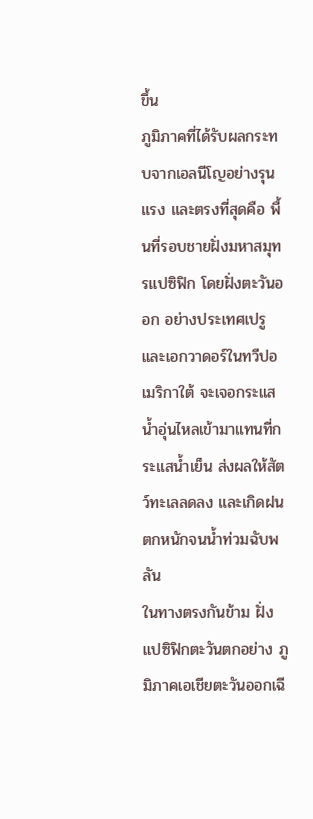ขึ้น
ภูมิภาคที่ได้รับผลกระทบจากเอลนีโญอย่างรุนแรง และตรงที่สุดคือ พื้นที่รอบชายฝั่งมหาสมุทรแปซิฟิก โดยฝั่งตะวันออก อย่างประเทศเปรู และเอกวาดอร์ในทวีปอเมริกาใต้ จะเจอกระแสน้ำอุ่นไหลเข้ามาแทนที่กระแสน้ำเย็น ส่งผลให้สัตว์ทะเลลดลง และเกิดฝนตกหนักจนน้ำท่วมฉับพลัน
ในทางตรงกันข้าม ฝั่งแปซิฟิกตะวันตกอย่าง ภูมิภาคเอเชียตะวันออกเฉี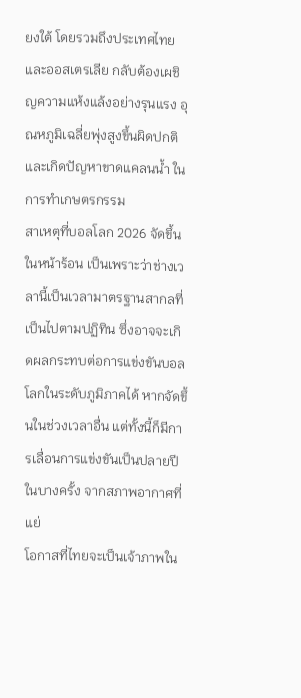ยงใต้ โดยรวมถึงประเทศไทย และออสเตรเลีย กลับต้องเผชิญความแห้งแล้งอย่างรุนแรง อุณหภูมิเฉลี่ยพุ่งสูงขึ้นผิดปกติ และเกิดปัญหาขาดแคลนน้ำ ในการทำเกษตรกรรม
สาเหตุที่บอลโลก 2026 จัดขึ้นในหน้าร้อน เป็นเพราะว่าช่างเวลานี้เป็นเวลามาตรฐานสากลที่เป็นไปตามปฏิทิน ซึ่งอาจจะเกิดผลกระทบต่อการแข่งขันบอลโลกในระดับภูมิภาคได้ หากจัดขึ้นในช่วงเวลาอื่น แต่ทั้งนี้ก็มีการเลื่อนการแข่งขันเป็นปลายปีในบางครั้ง จากสภาพอากาศที่แย่
โอกาสที่ไทยจะเป็นเจ้าภาพใน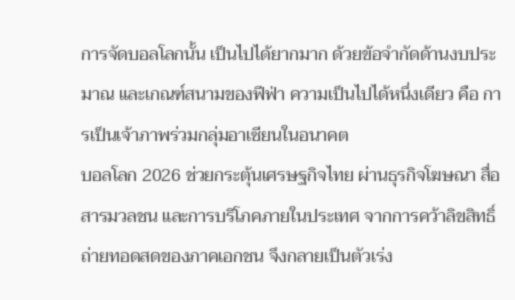การจัดบอลโลกนั้น เป็นไปได้ยากมาก ด้วยข้อจำกัดด้านงบประมาณ และเกณฑ์สนามของฟีฟ่า ความเป็นไปได้หนึ่งเดียว คือ การเป็นเจ้าภาพร่วมกลุ่มอาเซียนในอนาคต
บอลโลก 2026 ช่วยกระตุ้นเศรษฐกิจไทย ผ่านธุรกิจโฆษณา สื่อสารมวลชน และการบริโภคภายในประเทศ จากการคว้าลิขสิทธิ์ถ่ายทอดสดของภาคเอกชน จึงกลายเป็นตัวเร่ง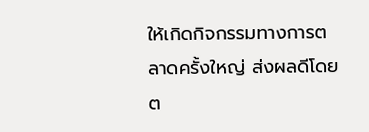ให้เกิดกิจกรรมทางการตลาดครั้งใหญ่ ส่งผลดีโดยต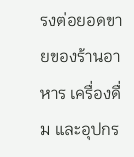รงต่อยอดขายของร้านอาหาร เครื่องดื่ม และอุปกร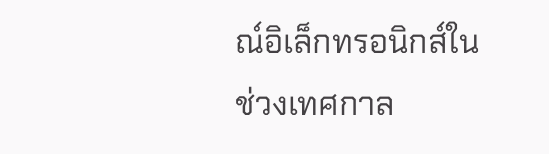ณ์อิเล็กทรอนิกส์ในช่วงเทศกาล